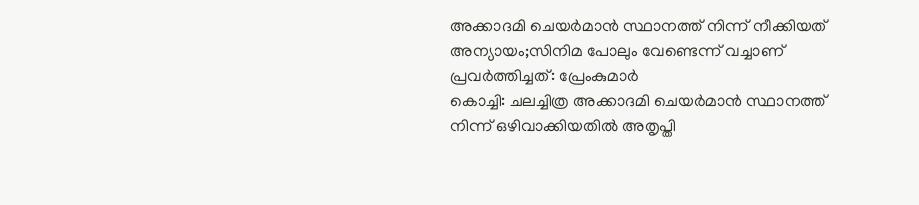അക്കാദമി ചെയർമാൻ സ്ഥാനത്ത് നിന്ന് നീക്കിയത് അന്യായം;സിനിമ പോലും വേണ്ടെന്ന് വച്ചാണ് പ്രവർത്തിച്ചത്: പ്രേംകുമാർ
കൊച്ചി: ചലച്ചിത്ര അക്കാദമി ചെയർമാൻ സ്ഥാനത്ത് നിന്ന് ഒഴിവാക്കിയതിൽ അതൃപ്തി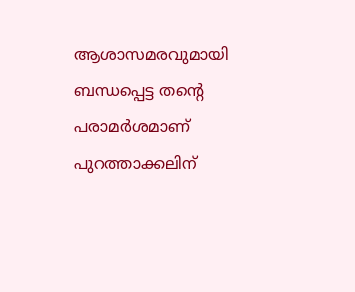ആശാസമരവുമായി ബന്ധപ്പെട്ട തന്റെ പരാമർശമാണ് പുറത്താക്കലിന്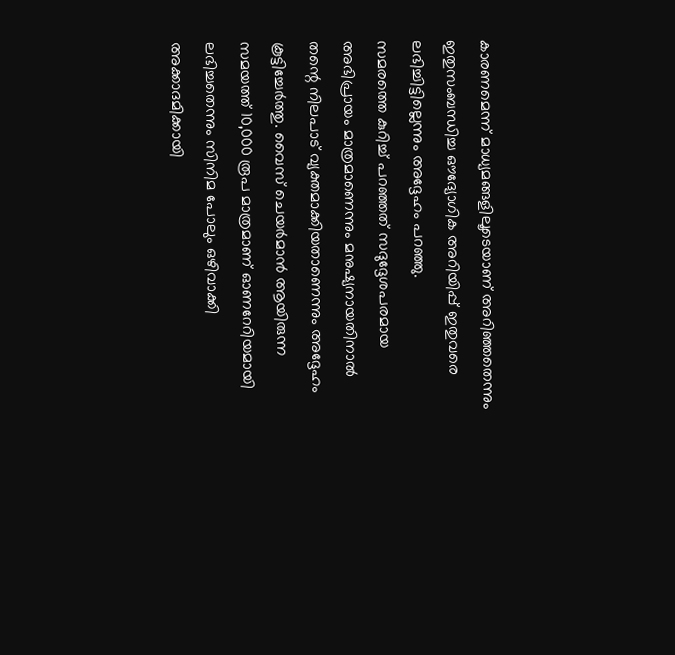കാരണമെന്ന് മാധ്യമങ്ങളിലൂടെയാണ് അറിഞ്ഞതെന്നും ഇതുസംബന്ധിച്ച ഔദ്യോഗിക അറിയിപ്പ് ഇതുവരെ ലഭിച്ചിട്ടില്ലെന്നും അദ്ദേഹം പറഞ്ഞു.
സമരത്തെ കുറിച്ച് പറഞ്ഞത് സദുദ്ദേശപരമായ അഭിപ്രായം മാത്രമാണെന്നും മനുഷ്യനായതിനാൽ തന്റെ നിലപാട് വ്യക്തമാക്കിയതാണെന്നും അദ്ദേഹം കൂട്ടിച്ചേർത്തു. വൈസ് ചെയർമാൻ ആയിരുന്ന സമയത്ത് 10,000 രൂപ മാത്രമാണ് ഓണറേറിയമായി ലഭിച്ചതെന്നും സിനിമ പോലും ഒഴിവാക്കി അക്കാദമിക്കായി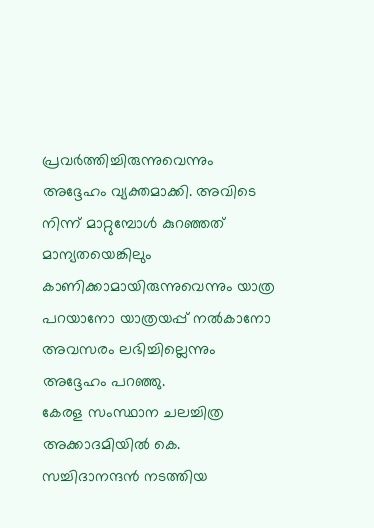പ്രവർത്തിച്ചിരുന്നുവെന്നും അദ്ദേഹം വ്യക്തമാക്കി. അവിടെ നിന്ന് മാറ്റുമ്പോൾ കുറഞ്ഞത് മാന്യതയെങ്കിലും കാണിക്കാമായിരുന്നുവെന്നും യാത്ര പറയാനോ യാത്രയപ്പ് നൽകാനോ അവസരം ലഭിച്ചില്ലെന്നും അദ്ദേഹം പറഞ്ഞു.
കേരള സംസ്ഥാന ചലച്ചിത്ര അക്കാദമിയിൽ കെ. സച്ചിദാനന്ദൻ നടത്തിയ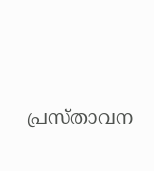പ്രസ്താവന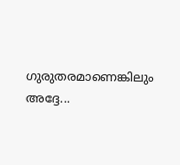ഗുരുതരമാണെങ്കിലും അദ്ദേ...